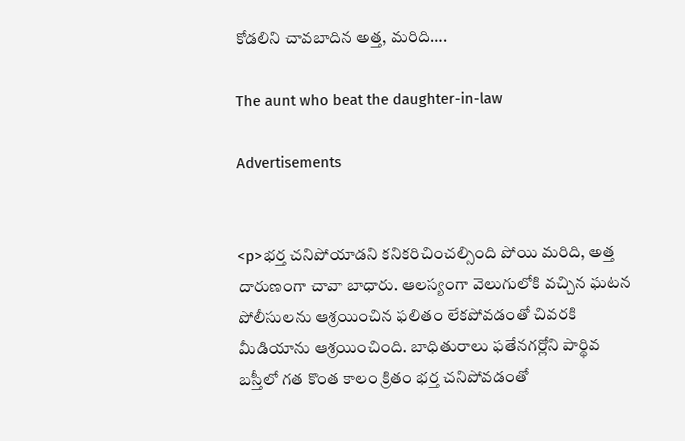కోడలిని చావబాదిన అత్త, మరిది….

The aunt who beat the daughter-in-law

Advertisements


<p>భర్త చనిపోయాడని కనికరిచించల్సింది పోయి మరిది, అత్త దారుణంగా చావా బాధారు. ఆలస్యంగా వెలుగులోకి వచ్చిన ఘటన పోలీసులను ఆశ్రయించిన ఫలితం లేకపోవడంతో చివరకి మీడియాను ఆశ్రయించింది. బాధితురాలు ఫతేనగర్లోని పార్థివ బస్తీలో గత కొంత కాలం క్రితం భర్త చనిపోవడంతో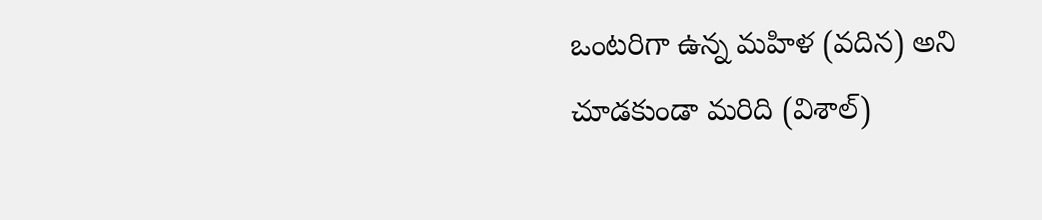ఒంటరిగా ఉన్న మహిళ (వదిన) అని చూడకుండా మరిది (విశాల్)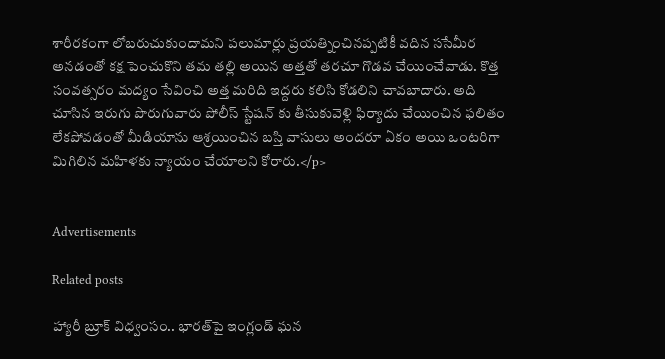శారీరకంగా లోబరుచుకుందామని పలుమార్లు ప్రయత్నించినప్పటికీ వదిన ససేమీర అనడంతో కక్ష పెంచుకొని తమ తల్లి అయిన అత్తతో తరచూ గొడవ చేయించేవాడు. కొత్త సంవత్సరం మద్యం సేవించి అత్త మరిది ఇద్దరు కలిసి కోడలిని చావబాదారు. అది చూసిన ఇరుగు పొరుగువారు పోలీస్ స్టేషన్ కు తీసుకువెళ్లి ఫిర్యాదు చేయించిన ఫలితం లేకపోవడంతో మీడియాను ఆశ్రయించిన బస్తి వాసులు అందరూ ఏకం అయి ఒంటరిగా మిగిలిన మహిళకు న్యాయం చేయాలని కోరారు.</p>


Advertisements

Related posts

హ్యారీ బ్రూక్ విధ్వంసం.. భారత్‌పై ఇంగ్లండ్ ఘన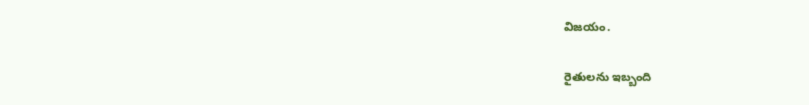విజయం.

రైతులను ఇబ్బంది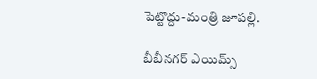పెట్టొద్దు-మంత్రి జూపల్లి.

బీబీనగర్ ఎయిమ్స్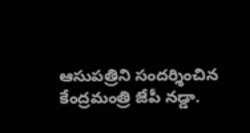ఆసుపత్రిని సందర్శించిన కేంద్రమంత్రి జేపీ నడ్డా.